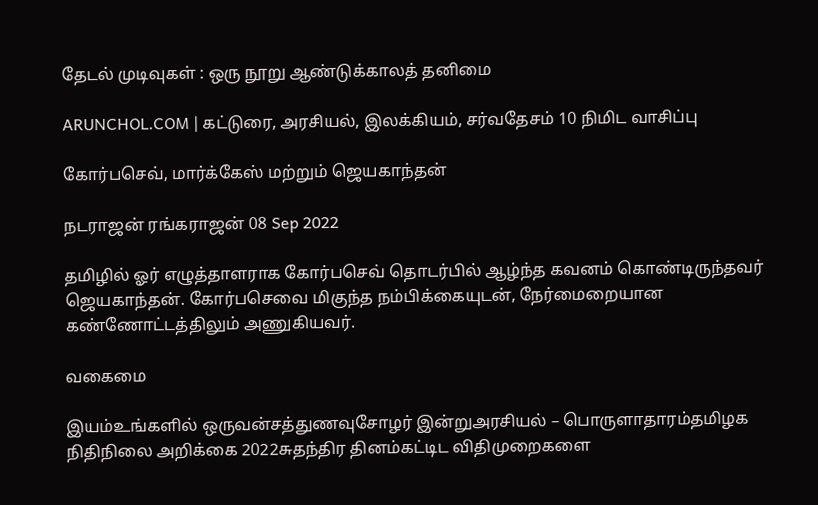தேடல் முடிவுகள் : ஒரு நூறு ஆண்டுக்காலத் தனிமை

ARUNCHOL.COM | கட்டுரை, அரசியல், இலக்கியம், சர்வதேசம் 10 நிமிட வாசிப்பு

கோர்பசெவ், மார்க்கேஸ் மற்றும் ஜெயகாந்தன்

நடராஜன் ரங்கராஜன் 08 Sep 2022

தமிழில் ஓர் எழுத்தாளராக கோர்பசெவ் தொடர்பில் ஆழ்ந்த கவனம் கொண்டிருந்தவர் ஜெயகாந்தன். கோர்பசெவை மிகுந்த நம்பிக்கையுடன், நேர்மைறையான கண்ணோட்டத்திலும் அணுகியவர்.

வகைமை

இயம்உங்களில் ஒருவன்சத்துணவுசோழர் இன்றுஅரசியல் – பொருளாதாரம்தமிழக நிதிநிலை அறிக்கை 2022சுதந்திர தினம்கட்டிட விதிமுறைகளை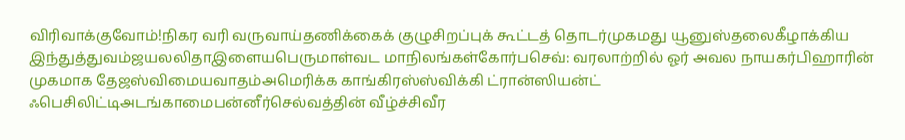விரிவாக்குவோம்!நிகர வரி வருவாய்தணிக்கைக் குழுசிறப்புக் கூட்டத் தொடர்முகமது யூனுஸ்தலைகீழாக்கிய இந்துத்துவம்ஜயலலிதாஇளையபெருமாள்வட மாநிலங்கள்கோர்பசெவ்: வரலாற்றில் ஓர் அவல நாயகர்பிஹாரின் முகமாக தேஜஸ்விமையவாதம்அமெரிக்க காங்கிரஸ்ஸ்விக்கி ட்ரான்ஸியன்ட் ஃபெசிலிட்டிஅடங்காமைபன்னீர்செல்வத்தின் வீழ்ச்சிவீர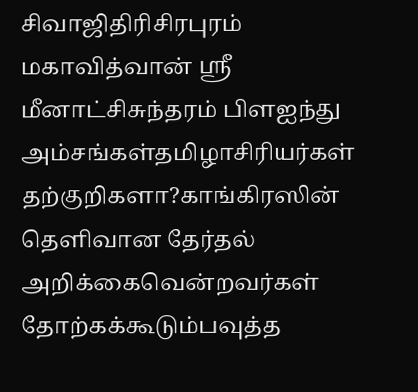சிவாஜிதிரிசிரபுரம் மகாவித்வான் ஸ்ரீ மீனாட்சிசுந்தரம் பிளஐந்து அம்சங்கள்தமிழாசிரியர்கள் தற்குறிகளா?காங்கிரஸின் தெளிவான தேர்தல் அறிக்கைவென்றவர்கள் தோற்கக்கூடும்பவுத்த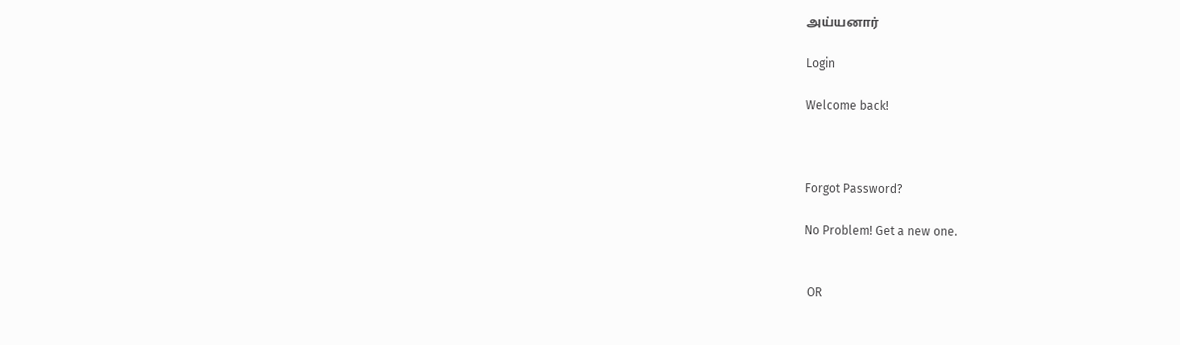அய்யனார்

Login

Welcome back!



Forgot Password?

No Problem! Get a new one.


 OR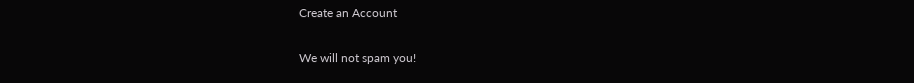Create an Account

We will not spam you!